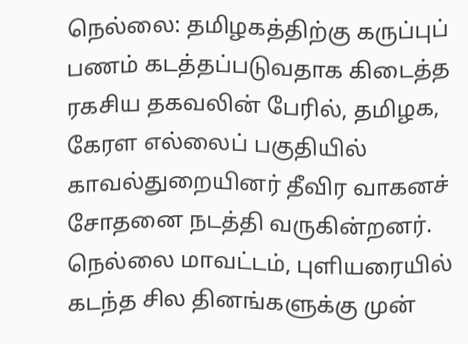நெல்லை: தமிழகத்திற்கு கருப்புப் பணம் கடத்தப்படுவதாக கிடைத்த ரகசிய தகவலின் பேரில், தமிழக, கேரள எல்லைப் பகுதியில் காவல்துறையினர் தீவிர வாகனச் சோதனை நடத்தி வருகின்றனர். நெல்லை மாவட்டம், புளியரையில் கடந்த சில தினங்களுக்கு முன்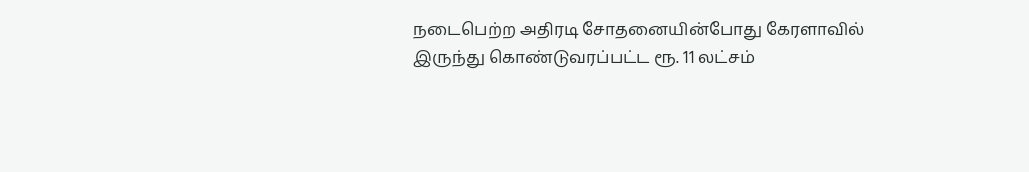நடைபெற்ற அதிரடி சோதனையின்போது கேரளாவில் இருந்து கொண்டுவரப்பட்ட ரூ. 11 லட்சம்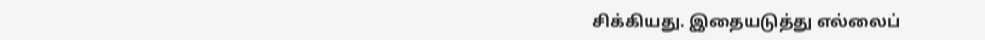சிக்கியது. இதையடுத்து எல்லைப்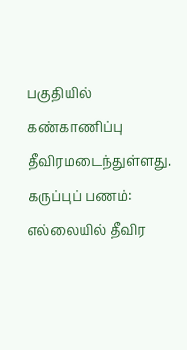பகுதியில் கண்காணிப்பு தீவிரமடைந்துள்ளது.
கருப்புப் பணம்: எல்லையில் தீவிர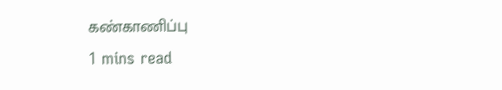கண்காணிப்பு
1 mins read